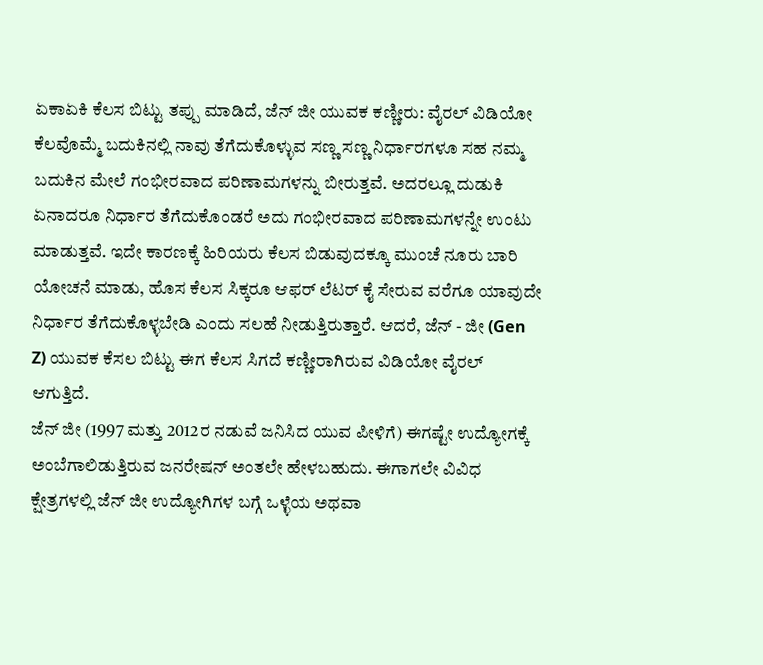ಏಕಾಏಕಿ ಕೆಲಸ ಬಿಟ್ಟು ತಪ್ಪು ಮಾಡಿದೆ, ಜೆನ್ ಜೀ ಯುವಕ ಕಣ್ಣೀರು: ವೈರಲ್ ವಿಡಿಯೋ
ಕೆಲವೊಮ್ಮೆ ಬದುಕಿನಲ್ಲಿ ನಾವು ತೆಗೆದುಕೊಳ್ಳುವ ಸಣ್ಣ ಸಣ್ಣ ನಿರ್ಧಾರಗಳೂ ಸಹ ನಮ್ಮ ಬದುಕಿನ ಮೇಲೆ ಗಂಭೀರವಾದ ಪರಿಣಾಮಗಳನ್ನು ಬೀರುತ್ತವೆ. ಅದರಲ್ಲೂ ದುಡುಕಿ ಏನಾದರೂ ನಿರ್ಧಾರ ತೆಗೆದುಕೊಂಡರೆ ಅದು ಗಂಭೀರವಾದ ಪರಿಣಾಮಗಳನ್ನೇ ಉಂಟು ಮಾಡುತ್ತವೆ. ಇದೇ ಕಾರಣಕ್ಕೆ ಹಿರಿಯರು ಕೆಲಸ ಬಿಡುವುದಕ್ಕೂ ಮುಂಚೆ ನೂರು ಬಾರಿ ಯೋಚನೆ ಮಾಡು, ಹೊಸ ಕೆಲಸ ಸಿಕ್ಕರೂ ಆಫರ್ ಲೆಟರ್ ಕೈ ಸೇರುವ ವರೆಗೂ ಯಾವುದೇ ನಿರ್ಧಾರ ತೆಗೆದುಕೊಳ್ಳಬೇಡಿ ಎಂದು ಸಲಹೆ ನೀಡುತ್ತಿರುತ್ತಾರೆ. ಆದರೆ, ಜೆನ್ - ಜೀ (Gen Z) ಯುವಕ ಕೆಸಲ ಬಿಟ್ಟು ಈಗ ಕೆಲಸ ಸಿಗದೆ ಕಣ್ಣೀರಾಗಿರುವ ವಿಡಿಯೋ ವೈರಲ್ ಆಗುತ್ತಿದೆ.
ಜೆನ್ ಜೀ (1997 ಮತ್ತು 2012ರ ನಡುವೆ ಜನಿಸಿದ ಯುವ ಪೀಳಿಗೆ) ಈಗಷ್ಟೇ ಉದ್ಯೋಗಕ್ಕೆ ಅಂಬೆಗಾಲಿಡುತ್ತಿರುವ ಜನರೇಷನ್ ಅಂತಲೇ ಹೇಳಬಹುದು. ಈಗಾಗಲೇ ವಿವಿಧ ಕ್ಷೇತ್ರಗಳಲ್ಲಿ ಜೆನ್ ಜೀ ಉದ್ಯೋಗಿಗಳ ಬಗ್ಗೆ ಒಳ್ಳೆಯ ಅಥವಾ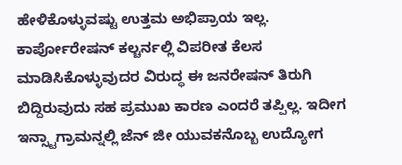ಹೇಳಿಕೊಳ್ಳುವಷ್ಟು ಉತ್ತಮ ಅಭಿಪ್ರಾಯ ಇಲ್ಲ. ಕಾರ್ಪೋರೇಷನ್ ಕಲ್ಚರ್ನಲ್ಲಿ ವಿಪರೀತ ಕೆಲಸ ಮಾಡಿಸಿಕೊಳ್ಳುವುದರ ವಿರುದ್ಧ ಈ ಜನರೇಷನ್ ತಿರುಗಿ ಬಿದ್ದಿರುವುದು ಸಹ ಪ್ರಮುಖ ಕಾರಣ ಎಂದರೆ ತಪ್ಪಿಲ್ಲ. ಇದೀಗ ಇನ್ಸ್ಟಾಗ್ರಾಮನ್ನಲ್ಲಿ ಜೆನ್ ಜೀ ಯುವಕನೊಬ್ಬ ಉದ್ಯೋಗ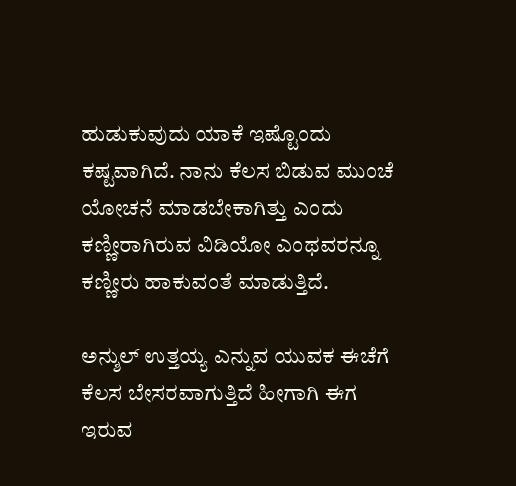ಹುಡುಕುವುದು ಯಾಕೆ ಇಷ್ಟೊಂದು ಕಷ್ಟವಾಗಿದೆ. ನಾನು ಕೆಲಸ ಬಿಡುವ ಮುಂಚೆ ಯೋಚನೆ ಮಾಡಬೇಕಾಗಿತ್ತು ಎಂದು ಕಣ್ಣೀರಾಗಿರುವ ವಿಡಿಯೋ ಎಂಥವರನ್ನೂ ಕಣ್ಣೀರು ಹಾಕುವಂತೆ ಮಾಡುತ್ತಿದೆ.

ಅನ್ಶುಲ್ ಉತ್ತಯ್ಯ ಎನ್ನುವ ಯುವಕ ಈಚೆಗೆ ಕೆಲಸ ಬೇಸರವಾಗುತ್ತಿದೆ ಹೀಗಾಗಿ ಈಗ ಇರುವ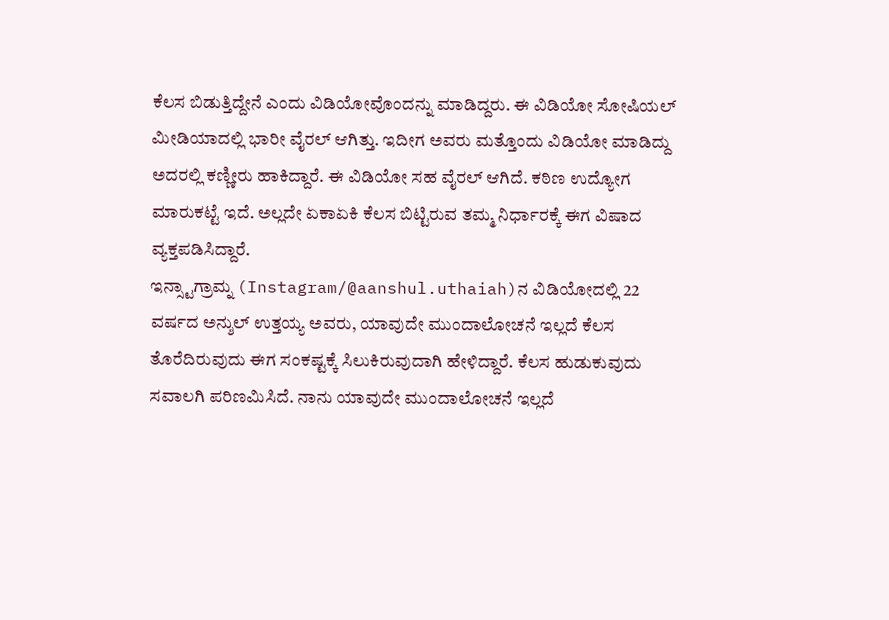ಕೆಲಸ ಬಿಡುತ್ತಿದ್ದೇನೆ ಎಂದು ವಿಡಿಯೋವೊಂದನ್ನು ಮಾಡಿದ್ದರು. ಈ ವಿಡಿಯೋ ಸೋಷಿಯಲ್ ಮೀಡಿಯಾದಲ್ಲಿ ಭಾರೀ ವೈರಲ್ ಆಗಿತ್ತು. ಇದೀಗ ಅವರು ಮತ್ತೊಂದು ವಿಡಿಯೋ ಮಾಡಿದ್ದು ಅದರಲ್ಲಿ ಕಣ್ಣೀರು ಹಾಕಿದ್ದಾರೆ. ಈ ವಿಡಿಯೋ ಸಹ ವೈರಲ್ ಆಗಿದೆ. ಕಠಿಣ ಉದ್ಯೋಗ ಮಾರುಕಟ್ಟೆ ಇದೆ. ಅಲ್ಲದೇ ಏಕಾಏಕಿ ಕೆಲಸ ಬಿಟ್ಟಿರುವ ತಮ್ಮ ನಿರ್ಧಾರಕ್ಕೆ ಈಗ ವಿಷಾದ ವ್ಯಕ್ತಪಡಿಸಿದ್ದಾರೆ.
ಇನ್ಸ್ಟಾಗ್ರಾಮ್ನ (Instagram/@aanshul.uthaiah)ನ ವಿಡಿಯೋದಲ್ಲಿ 22 ವರ್ಷದ ಅನ್ಶುಲ್ ಉತ್ತಯ್ಯ ಅವರು, ಯಾವುದೇ ಮುಂದಾಲೋಚನೆ ಇಲ್ಲದೆ ಕೆಲಸ ತೊರೆದಿರುವುದು ಈಗ ಸಂಕಷ್ಟಕ್ಕೆ ಸಿಲುಕಿರುವುದಾಗಿ ಹೇಳಿದ್ದಾರೆ. ಕೆಲಸ ಹುಡುಕುವುದು ಸವಾಲಗಿ ಪರಿಣಮಿಸಿದೆ. ನಾನು ಯಾವುದೇ ಮುಂದಾಲೋಚನೆ ಇಲ್ಲದೆ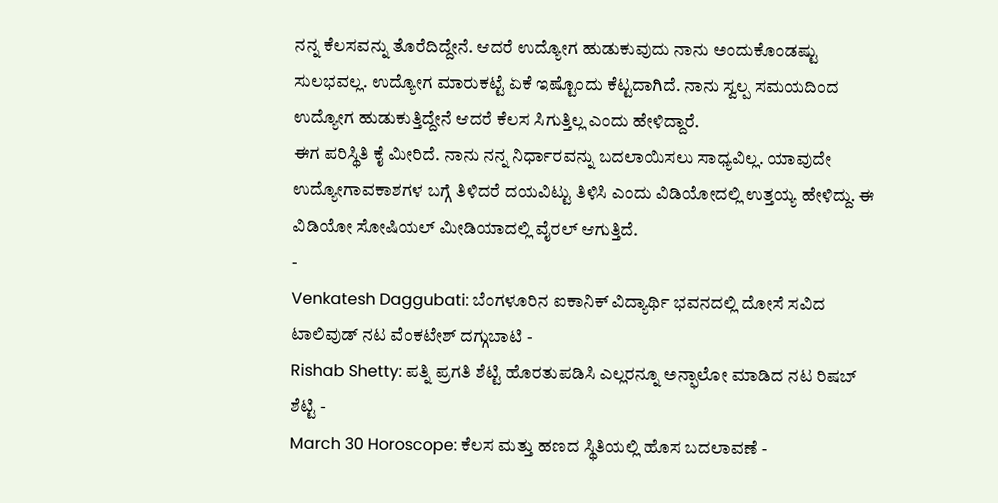ನನ್ನ ಕೆಲಸವನ್ನು ತೊರೆದಿದ್ದೇನೆ. ಆದರೆ ಉದ್ಯೋಗ ಹುಡುಕುವುದು ನಾನು ಅಂದುಕೊಂಡಷ್ಟು ಸುಲಭವಲ್ಲ. ಉದ್ಯೋಗ ಮಾರುಕಟ್ಟೆ ಏಕೆ ಇಷ್ಟೊಂದು ಕೆಟ್ಟದಾಗಿದೆ. ನಾನು ಸ್ವಲ್ಪ ಸಮಯದಿಂದ ಉದ್ಯೋಗ ಹುಡುಕುತ್ತಿದ್ದೇನೆ ಆದರೆ ಕೆಲಸ ಸಿಗುತ್ತಿಲ್ಲ ಎಂದು ಹೇಳಿದ್ದಾರೆ.
ಈಗ ಪರಿಸ್ಥಿತಿ ಕೈ ಮೀರಿದೆ. ನಾನು ನನ್ನ ನಿರ್ಧಾರವನ್ನು ಬದಲಾಯಿಸಲು ಸಾಧ್ಯವಿಲ್ಲ. ಯಾವುದೇ ಉದ್ಯೋಗಾವಕಾಶಗಳ ಬಗ್ಗೆ ತಿಳಿದರೆ ದಯವಿಟ್ಟು ತಿಳಿಸಿ ಎಂದು ವಿಡಿಯೋದಲ್ಲಿ ಉತ್ತಯ್ಯ ಹೇಳಿದ್ದು. ಈ ವಿಡಿಯೋ ಸೋಷಿಯಲ್ ಮೀಡಿಯಾದಲ್ಲಿ ವೈರಲ್ ಆಗುತ್ತಿದೆ.
-
Venkatesh Daggubati: ಬೆಂಗಳೂರಿನ ಐಕಾನಿಕ್ ವಿದ್ಯಾರ್ಥಿ ಭವನದಲ್ಲಿ ದೋಸೆ ಸವಿದ ಟಾಲಿವುಡ್ ನಟ ವೆಂಕಟೇಶ್ ದಗ್ಗುಬಾಟಿ -
Rishab Shetty: ಪತ್ನಿ ಪ್ರಗತಿ ಶೆಟ್ಟಿ ಹೊರತುಪಡಿಸಿ ಎಲ್ಲರನ್ನೂ ಅನ್ಫಾಲೋ ಮಾಡಿದ ನಟ ರಿಷಬ್ ಶೆಟ್ಟಿ -
March 30 Horoscope: ಕೆಲಸ ಮತ್ತು ಹಣದ ಸ್ಥಿತಿಯಲ್ಲಿ ಹೊಸ ಬದಲಾವಣೆ -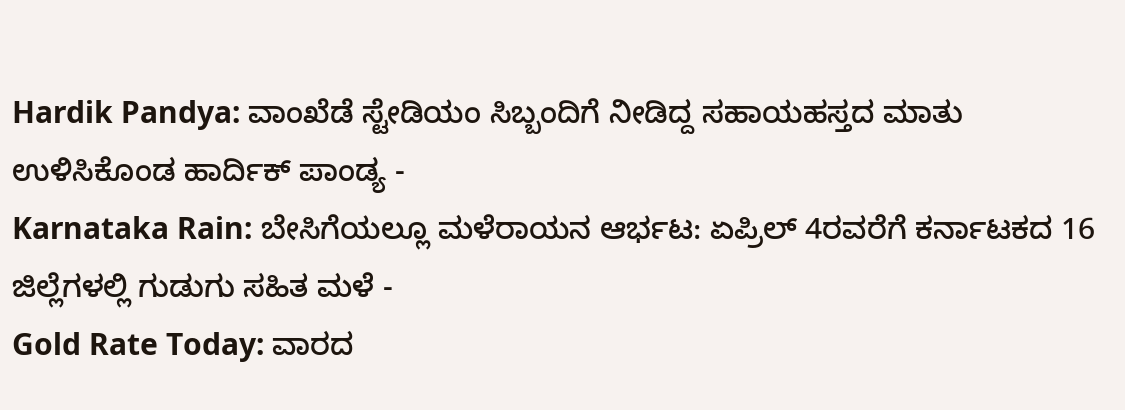Hardik Pandya: ವಾಂಖೆಡೆ ಸ್ಟೇಡಿಯಂ ಸಿಬ್ಬಂದಿಗೆ ನೀಡಿದ್ದ ಸಹಾಯಹಸ್ತದ ಮಾತು ಉಳಿಸಿಕೊಂಡ ಹಾರ್ದಿಕ್ ಪಾಂಡ್ಯ -
Karnataka Rain: ಬೇಸಿಗೆಯಲ್ಲೂ ಮಳೆರಾಯನ ಆರ್ಭಟ: ಏಪ್ರಿಲ್ 4ರವರೆಗೆ ಕರ್ನಾಟಕದ 16 ಜಿಲ್ಲೆಗಳಲ್ಲಿ ಗುಡುಗು ಸಹಿತ ಮಳೆ -
Gold Rate Today: ವಾರದ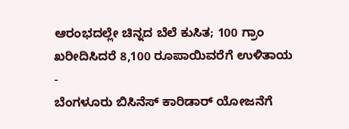ಆರಂಭದಲ್ಲೇ ಚಿನ್ನದ ಬೆಲೆ ಕುಸಿತ; 100 ಗ್ರಾಂ ಖರೀದಿಸಿದರೆ 8,100 ರೂಪಾಯಿವರೆಗೆ ಉಳಿತಾಯ -
ಬೆಂಗಳೂರು ಬಿಸಿನೆಸ್ ಕಾರಿಡಾರ್ ಯೋಜನೆಗೆ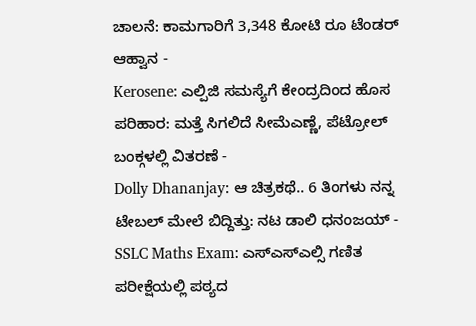ಚಾಲನೆ: ಕಾಮಗಾರಿಗೆ 3,348 ಕೋಟಿ ರೂ ಟೆಂಡರ್ ಆಹ್ವಾನ -
Kerosene: ಎಲ್ಪಿಜಿ ಸಮಸ್ಯೆಗೆ ಕೇಂದ್ರದಿಂದ ಹೊಸ ಪರಿಹಾರ: ಮತ್ತೆ ಸಿಗಲಿದೆ ಸೀಮೆಎಣ್ಣೆ, ಪೆಟ್ರೋಲ್ ಬಂಕ್ಗಳಲ್ಲಿ ವಿತರಣೆ -
Dolly Dhananjay: ಆ ಚಿತ್ರಕಥೆ.. 6 ತಿಂಗಳು ನನ್ನ ಟೇಬಲ್ ಮೇಲೆ ಬಿದ್ದಿತ್ತು: ನಟ ಡಾಲಿ ಧನಂಜಯ್ -
SSLC Maths Exam: ಎಸ್ಎಸ್ಎಲ್ಸಿ ಗಣಿತ ಪರೀಕ್ಷೆಯಲ್ಲಿ ಪಠ್ಯದ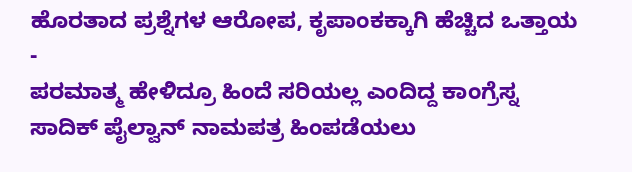ಹೊರತಾದ ಪ್ರಶ್ನೆಗಳ ಆರೋಪ, ಕೃಪಾಂಕಕ್ಕಾಗಿ ಹೆಚ್ಚಿದ ಒತ್ತಾಯ -
ಪರಮಾತ್ಮ ಹೇಳಿದ್ರೂ ಹಿಂದೆ ಸರಿಯಲ್ಲ ಎಂದಿದ್ದ ಕಾಂಗ್ರೆಸ್ನ ಸಾದಿಕ್ ಪೈಲ್ವಾನ್ ನಾಮಪತ್ರ ಹಿಂಪಡೆಯಲು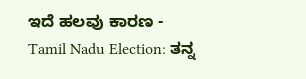ಇದೆ ಹಲವು ಕಾರಣ -
Tamil Nadu Election: ತನ್ನ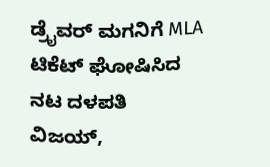ಡ್ರೈವರ್ ಮಗನಿಗೆ MLA ಟಿಕೆಟ್ ಘೋಷಿಸಿದ ನಟ ದಳಪತಿ ವಿಜಯ್,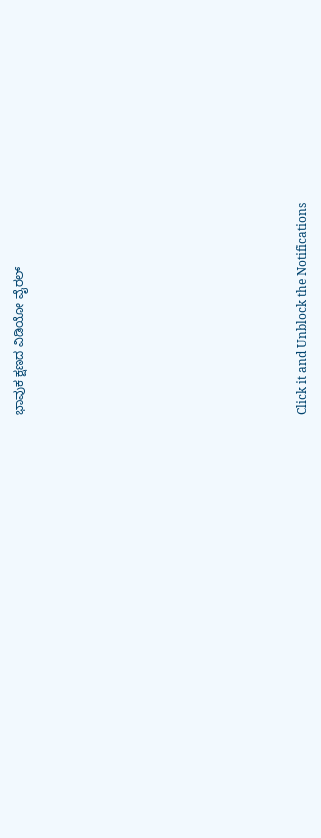ಭಾವುಕ ಕ್ಷಣದ ವಿಡಿಯೋ ವೈರಲ್












Click it and Unblock the Notifications